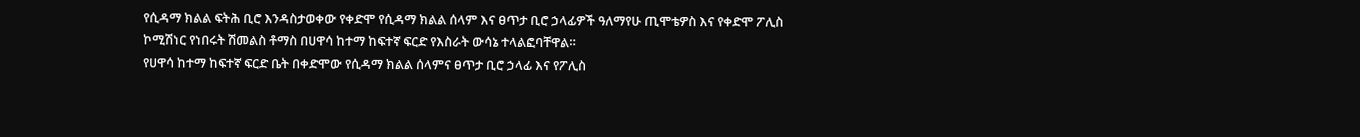የሲዳማ ክልል ፍትሕ ቢሮ እንዳስታወቀው የቀድሞ የሲዳማ ክልል ሰላም እና ፀጥታ ቢሮ ኃላፊዎች ዓለማየሁ ጢሞቴዎስ እና የቀድሞ ፖሊስ ኮሚሽነር የነበሩት ሽመልስ ቶማስ በሀዋሳ ከተማ ከፍተኛ ፍርድ የእስራት ውሳኔ ተላልፎባቸዋል።
የሀዋሳ ከተማ ከፍተኛ ፍርድ ቤት በቀድሞው የሲዳማ ክልል ሰላምና ፀጥታ ቢሮ ኃላፊ እና የፖሊስ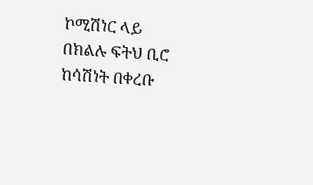ኮሚሽነር ላይ በክልሉ ፍትህ ቢሮ ከሳሽነት በቀረቡ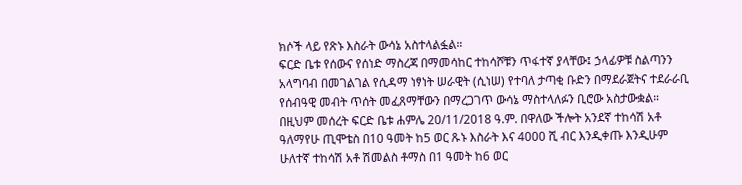ክሶች ላይ የጽኑ እስራት ውሳኔ አስተላልፏል።
ፍርድ ቤቱ የሰውና የሰነድ ማስረጃ በማመሳከር ተከሳሾቹን ጥፋተኛ ያላቸው፤ ኃላፊዎቹ ስልጣንን አላግባብ በመገልገል የሲዳማ ነፃነት ሠራዊት (ሲነሠ) የተባለ ታጣቂ ቡድን በማደራጀትና ተደራራቢ የሰብዓዊ መብት ጥሰት መፈጸማቸውን በማረጋገጥ ውሳኔ ማስተላለፉን ቢሮው አስታውቋል።
በዚህም መሰረት ፍርድ ቤቱ ሐምሌ 20/11/2018 ዓ.ም. በዋለው ችሎት አንደኛ ተከሳሽ አቶ ዓለማየሁ ጢሞቴስ በ10 ዓመት ከ5 ወር ጹኑ እስራት እና 4000 ሺ ብር እንዲቀጡ እንዲሁም ሁለተኛ ተከሳሽ አቶ ሽመልስ ቶማስ በ1 ዓመት ከ6 ወር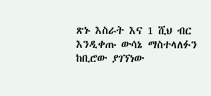ጽኑ እስራት እና 1 ሺህ ብር እንዲቀጡ ውሳኔ ማስተላለፉን ከቢሮው ያገኘነው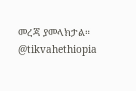መረጃ ያመላክታል።
@tikvahethiopia